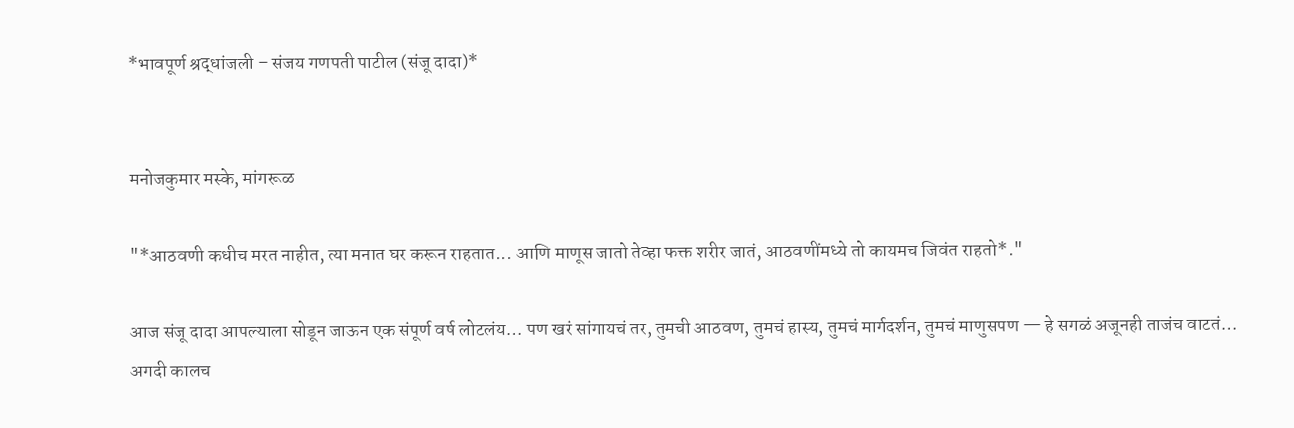*भावपूर्ण श्रद्धांजली – संजय गणपती पाटील (संजू दादा)*


मनोजकुमार मस्के, मांगरूळ

"*आठवणी कधीच मरत नाहीत, त्या मनात घर करून राहतात... आणि माणूस जातो तेव्हा फक्त शरीर जातं, आठवणींमध्ये तो कायमच जिवंत राहतो*."

आज संजू दादा आपल्याला सोडून जाऊन एक संपूर्ण वर्ष लोटलंय… पण खरं सांगायचं तर, तुमची आठवण, तुमचं हास्य, तुमचं मार्गदर्शन, तुमचं माणुसपण — हे सगळं अजूनही ताजंच वाटतं… अगदी कालच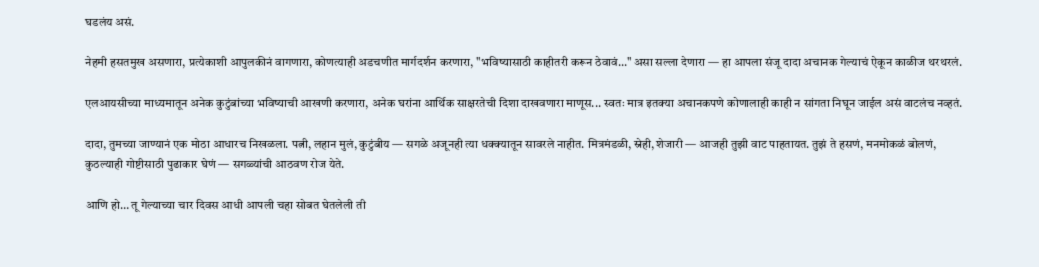घडलंय असं.

नेहमी हसतमुख असणारा, प्रत्येकाशी आपुलकीनं वागणारा, कोणत्याही अडचणीत मार्गदर्शन करणारा, "भविष्यासाठी काहीतरी करून ठेवावं..." असा सल्ला देणारा — हा आपला संजू दादा अचानक गेल्याचं ऐकून काळीज थरथरलं.

एलआयसीच्या माध्यमातून अनेक कुटुंबांच्या भविष्याची आखणी करणारा, अनेक घरांना आर्थिक साक्षरतेची दिशा दाखवणारा माणूस... स्वतः मात्र इतक्या अचानकपणे कोणालाही काही न सांगता निघून जाईल असं वाटलंच नव्हतं.

दादा, तुमच्या जाण्यानं एक मोठा आधारच निखळला. पत्नी, लहान मुलं, कुटुंबीय — सगळे अजूनही त्या धक्क्यातून सावरले नाहीत. मित्रमंडळी, स्नेही, शेजारी — आजही तुझी वाट पाहतायत. तुझं ते हसणं, मनमोकळं बोलणं, कुठल्याही गोष्टीसाठी पुढाकार घेणं — सगळ्यांची आठवण रोज येते.

आणि हो… तू गेल्याच्या चार दिवस आधी आपली चहा सोबत घेतलेली ती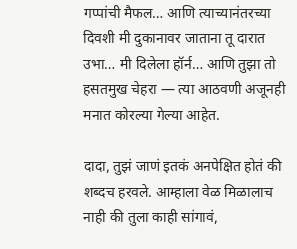गप्पांची मैफल… आणि त्याच्यानंतरच्या दिवशी मी दुकानावर जाताना तू दारात उभा… मी दिलेला हॉर्न… आणि तुझा तो हसतमुख चेहरा — त्या आठवणी अजूनही मनात कोरल्या गेल्या आहेत.

दादा, तुझं जाणं इतकं अनपेक्षित होतं की शब्दच हरवले. आम्हाला वेळ मिळालाच नाही की तुला काही सांगावं,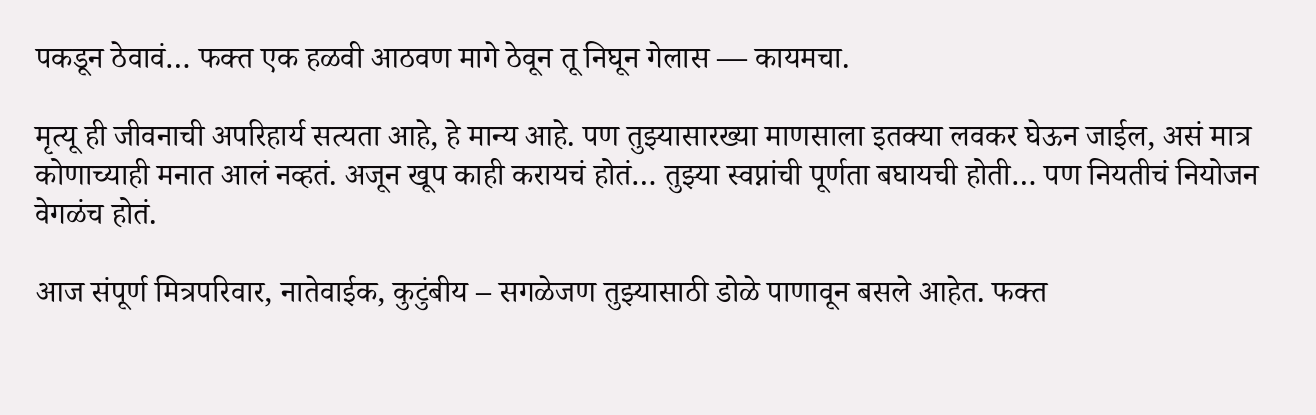पकडून ठेवावं… फक्त एक हळवी आठवण मागे ठेवून तू निघून गेलास — कायमचा.

मृत्यू ही जीवनाची अपरिहार्य सत्यता आहे, हे मान्य आहे. पण तुझ्यासारख्या माणसाला इतक्या लवकर घेऊन जाईल, असं मात्र कोणाच्याही मनात आलं नव्हतं. अजून खूप काही करायचं होतं… तुझ्या स्वप्नांची पूर्णता बघायची होती… पण नियतीचं नियोजन वेगळंच होतं.

आज संपूर्ण मित्रपरिवार, नातेवाईक, कुटुंबीय – सगळेजण तुझ्यासाठी डोळे पाणावून बसले आहेत. फक्त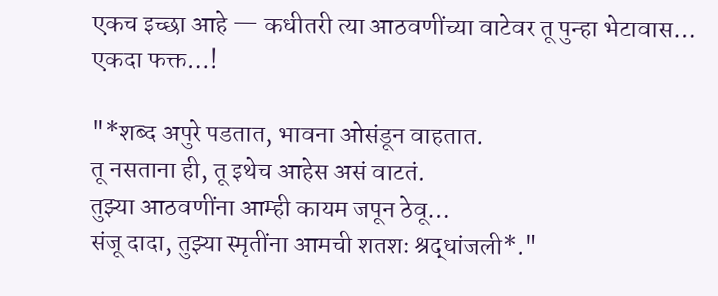एकच इच्छा आहे — कधीतरी त्या आठवणींच्या वाटेवर तू पुन्हा भेटावास… एकदा फक्त…!

"*शब्द अपुरे पडतात, भावना ओसंडून वाहतात.
तू नसताना ही, तू इथेच आहेस असं वाटतं.
तुझ्या आठवणींना आम्ही कायम जपून ठेवू…
संजू दादा, तुझ्या स्मृतींना आमची शतशः श्रद्धांजली*."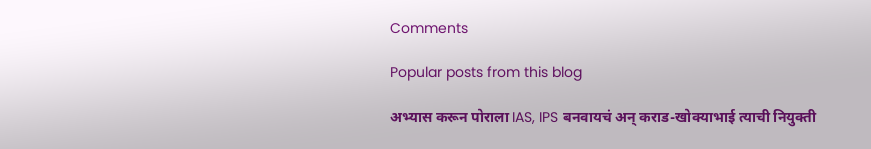Comments

Popular posts from this blog

अभ्यास करून पोराला IAS, IPS बनवायचं अन् कराड-खोक्याभाई त्याची नियुक्ती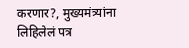करणार?, मुख्यमंत्र्यांना लिहिलेलं पत्र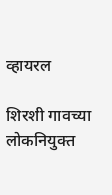व्हायरल

शिरशी गावच्या लोकनियुक्त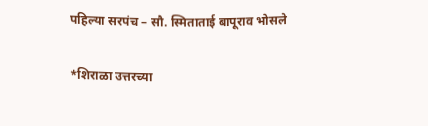पहिल्या सरपंच – सौ. स्मिताताई बापूराव भोसले

*शिराळा उत्तरच्या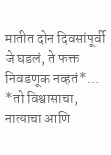मातीत दोन दिवसांपूर्वी जे घडलं, ते फक्त निवडणूक नव्हतं*… *तो विश्वासाचा, नात्याचा आणि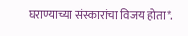घराण्याच्या संस्कारांचा विजय होता*.